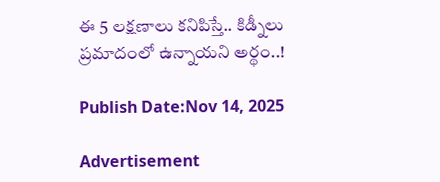ఈ 5 లక్షణాలు కనిపిస్తే.. కిడ్నీలు ప్రమాదంలో ఉన్నాయని అర్థం..!

Publish Date:Nov 14, 2025

Advertisement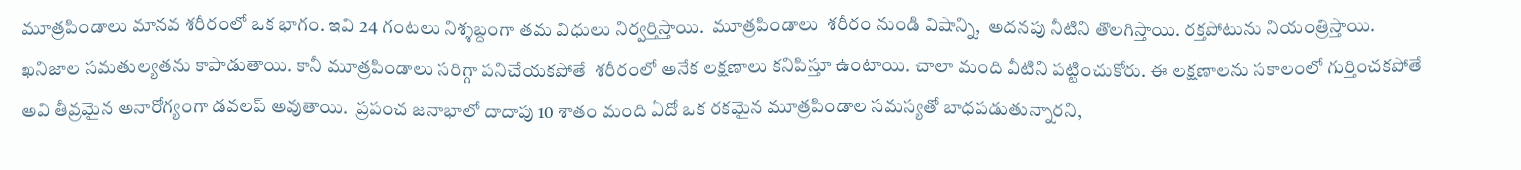మూత్రపిండాలు మానవ శరీరంలో ఒక భాగం. ఇవి 24 గంటలు నిశ్శబ్దంగా తమ విధులు నిర్వర్తిస్తాయి.  మూత్రపిండాలు  శరీరం నుండి విషాన్ని,  అదనపు నీటిని తొలగిస్తాయి. రక్తపోటును నియంత్రిస్తాయి.   ఖనిజాల సమతుల్యతను కాపాడుతాయి. కానీ మూత్రపిండాలు సరిగ్గా పనిచేయకపోతే  శరీరంలో అనేక లక్షణాలు కనిపిస్తూ ఉంటాయి. చాలా మంది వీటిని పట్టించుకోరు. ఈ లక్షణాలను సకాలంలో గుర్తించకపోతే అవి తీవ్రమైన అనారోగ్యంగా డవలప్ అవుతాయి.  ప్రపంచ జనాభాలో దాదాపు 10 శాతం మంది ఏదో ఒక రకమైన మూత్రపిండాల సమస్యతో బాధపడుతున్నారని,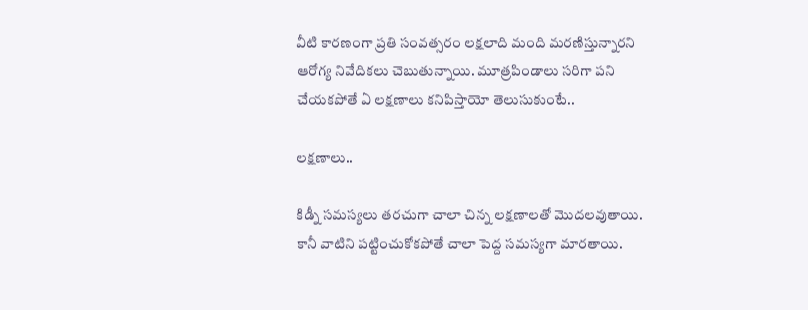వీటి కారణంగా ప్రతి సంవత్సరం లక్షలాది మంది మరణిస్తున్నారని ఆరోగ్య నివేదికలు చెబుతున్నాయి. మూత్రపిండాలు సరిగా పని చేయకపోతే ఏ లక్షణాలు కనిపిస్తాయో తెలుసుకుంటే..

లక్షణాలు..

కిడ్నీ సమస్యలు తరచుగా చాలా చిన్న లక్షణాలతో మొదలవుతాయి. కానీ వాటిని పట్టించుకోకపోతే చాలా పెద్ద సమస్యగా మారతాయి.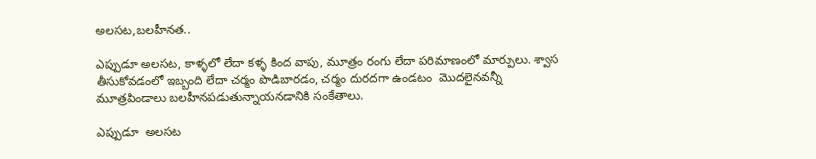అలసట,బలహీనత..

ఎప్పుడూ అలసట, కాళ్ళలో లేదా కళ్ళ కింద వాపు, మూత్రం రంగు లేదా పరిమాణంలో మార్పులు. శ్వాస తీసుకోవడంలో ఇబ్బంది లేదా చర్మం పొడిబారడం, చర్మం దురదగా ఉండటం  మొదలైనవన్నీ మూత్రపిండాలు బలహీనపడుతున్నాయనడానికి సంకేతాలు.

ఎప్పుడూ  అలసట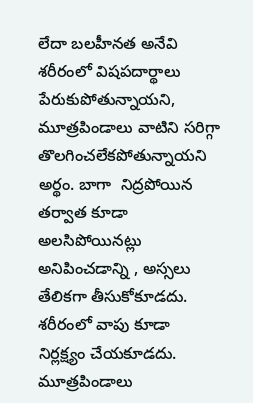లేదా బలహీనత అనేవి శరీరంలో విషపదార్థాలు పేరుకుపోతున్నాయని,  మూత్రపిండాలు వాటిని సరిగ్గా తొలగించలేకపోతున్నాయని అర్థం. బాగా  నిద్రపోయిన  తర్వాత కూడా  అలసిపోయినట్లు అనిపించడాన్ని , అస్సలు  తేలికగా తీసుకోకూడదు.  శరీరంలో వాపు కూడా నిర్లక్ష్యం చేయకూడదు. మూత్రపిండాలు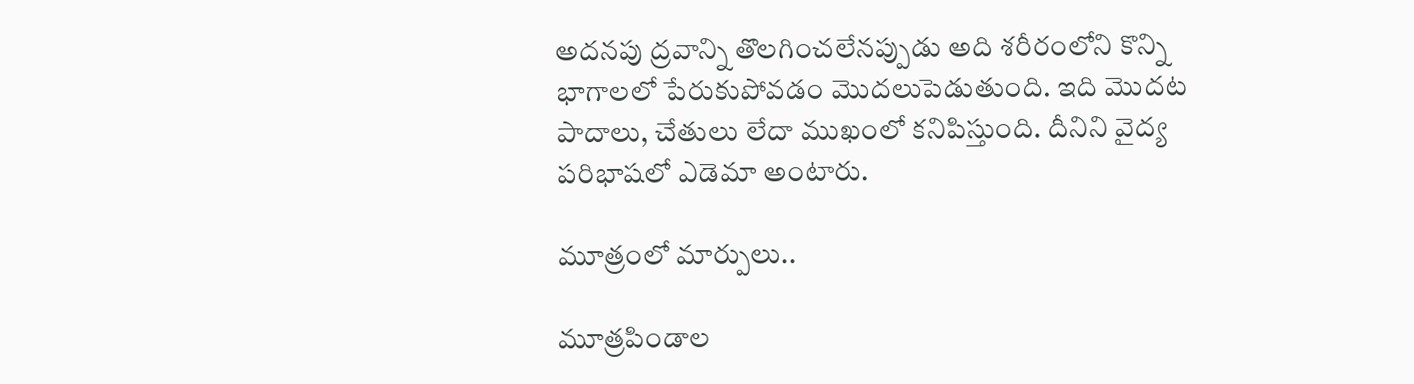అదనపు ద్రవాన్ని తొలగించలేనప్పుడు అది శరీరంలోని కొన్ని భాగాలలో పేరుకుపోవడం మొదలుపెడుతుంది. ఇది మొదట పాదాలు, చేతులు లేదా ముఖంలో కనిపిస్తుంది. దీనిని వైద్య పరిభాషలో ఎడెమా అంటారు.

మూత్రంలో మార్పులు..

మూత్రపిండాల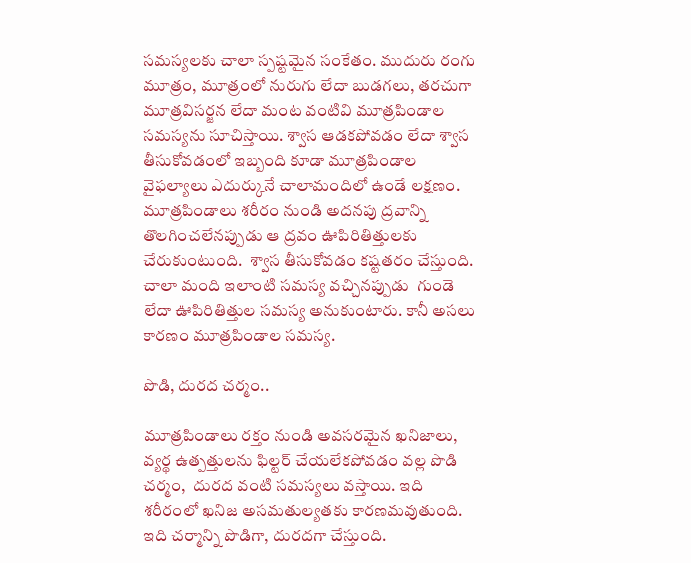సమస్యలకు చాలా స్పష్టమైన సంకేతం. ముదురు రంగు మూత్రం, మూత్రంలో నురుగు లేదా బుడగలు, తరచుగా మూత్రవిసర్జన లేదా మంట వంటివి మూత్రపిండాల సమస్యను సూచిస్తాయి. శ్వాస ఆడకపోవడం లేదా శ్వాస తీసుకోవడంలో ఇబ్బంది కూడా మూత్రపిండాల వైఫల్యాలు ఎదుర్కునే చాలామందిలో ఉండే లక్షణం. మూత్రపిండాలు శరీరం నుండి అదనపు ద్రవాన్ని తొలగించలేనప్పుడు ఆ ద్రవం ఊపిరితిత్తులకు చేరుకుంటుంది.  శ్వాస తీసుకోవడం కష్టతరం చేస్తుంది. చాలా మంది ఇలాంటి సమస్య వచ్చినప్పుడు  గుండె లేదా ఊపిరితిత్తుల సమస్య అనుకుంటారు. కానీ అసలు కారణం మూత్రపిండాల సమస్య.

పొడి, దురద చర్మం..

మూత్రపిండాలు రక్తం నుండి అవసరమైన ఖనిజాలు,  వ్యర్థ ఉత్పత్తులను ఫిల్టర్ చేయలేకపోవడం వల్ల పొడి చర్మం,  దురద వంటి సమస్యలు వస్తాయి. ఇది శరీరంలో ఖనిజ అసమతుల్యతకు కారణమవుతుంది. ఇది చర్మాన్ని పొడిగా, దురదగా చేస్తుంది.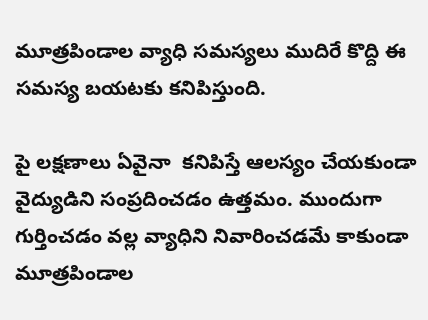మూత్రపిండాల వ్యాధి సమస్యలు ముదిరే కొద్ది ఈ సమస్య బయటకు కనిపిస్తుంది.

పై లక్షణాలు ఏవైనా  కనిపిస్తే ఆలస్యం చేయకుండా  వైద్యుడిని సంప్రదించడం ఉత్తమం. ముందుగా గుర్తించడం వల్ల వ్యాధిని నివారించడమే కాకుండా మూత్రపిండాల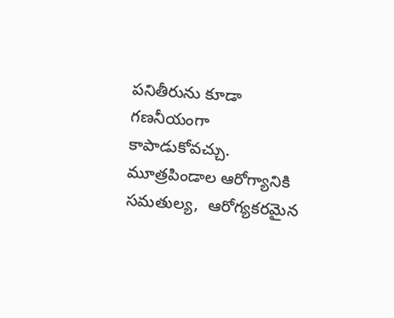పనితీరును కూడా గణనీయంగా కాపాడుకోవచ్చు. మూత్రపిండాల ఆరోగ్యానికి సమతుల్య,  ఆరోగ్యకరమైన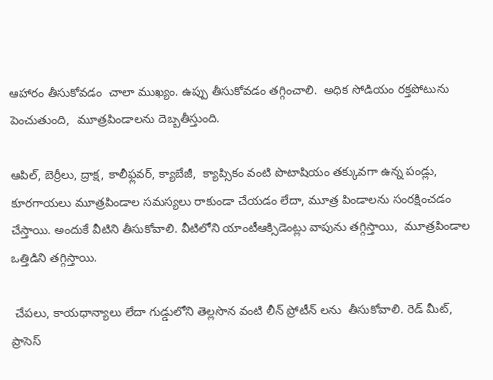ఆహారం తీసుకోవడం  చాలా ముఖ్యం. ఉప్పు తీసుకోవడం తగ్గించాలి.  అధిక సోడియం రక్తపోటును పెంచుతుంది,  మూత్రపిండాలను దెబ్బతీస్తుంది.

ఆపిల్, బెర్రీలు, ద్రాక్ష, కాలీఫ్లవర్, క్యాబేజీ,  క్యాప్సికం వంటి పొటాషియం తక్కువగా ఉన్న పండ్లు,  కూరగాయలు మూత్రపిండాల సమస్యలు రాకుండా చేయడం లేదా, మూత్ర పిండాలను సంరక్షించడం చేస్తాయి. అందుకే వీటిని తీసుకోవాలి. వీటిలోని యాంటీఆక్సిడెంట్లు వాపును తగ్గిస్తాయి,  మూత్రపిండాల ఒత్తిడిని తగ్గిస్తాయి.

 చేపలు, కాయధాన్యాలు లేదా గుడ్డులోని తెల్లసొన వంటి లీన్ ప్రోటీన్ లను  తీసుకోవాలి. రెడ్ మీట్,  ప్రాసెస్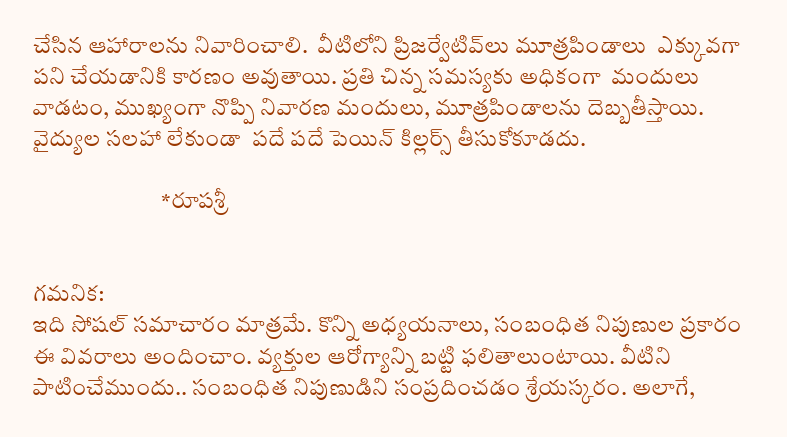చేసిన ఆహారాలను నివారించాలి.  వీటిలోని ప్రిజర్వేటివ్‌లు మూత్రపిండాలు  ఎక్కువగా పని చేయడానికి కారణం అవుతాయి. ప్రతి చిన్న సమస్యకు అధికంగా  మందులు వాడటం, ముఖ్యంగా నొప్పి నివారణ మందులు, మూత్రపిండాలను దెబ్బతీస్తాయి. వైద్యుల సలహా లేకుండా  పదే పదే పెయిన్ కిల్లర్స్ తీసుకోకూడదు.

                            *రూపశ్రీ


గమనిక:
ఇది సోషల్ సమాచారం మాత్రమే. కొన్ని అధ్యయనాలు, సంబంధిత నిపుణుల ప్రకారం ఈ వివరాలు అందించాం. వ్యక్తుల ఆరోగ్యాన్ని బట్టి ఫలితాలుంటాయి. వీటిని పాటించేముందు.. సంబంధిత నిపుణుడిని సంప్రదించడం శ్రేయస్కరం. అలాగే,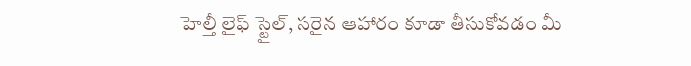హెల్తీ లైఫ్ స్టైల్, సరైన ఆహారం కూడా తీసుకోవడం మీ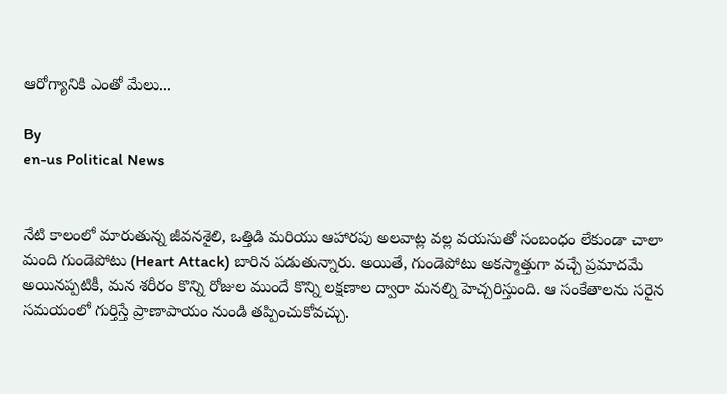ఆరోగ్యానికి ఎంతో మేలు...

By
en-us Political News


నేటి కాలంలో మారుతున్న జీవనశైలి, ఒత్తిడి మరియు ఆహారపు అలవాట్ల వల్ల వయసుతో సంబంధం లేకుండా చాలా మంది గుండెపోటు (Heart Attack) బారిన పడుతున్నారు. అయితే, గుండెపోటు అకస్మాత్తుగా వచ్చే ప్రమాదమే అయినప్పటికీ, మన శరీరం కొన్ని రోజుల ముందే కొన్ని లక్షణాల ద్వారా మనల్ని హెచ్చరిస్తుంది. ఆ సంకేతాలను సరైన సమయంలో గుర్తిస్తే ప్రాణాపాయం నుండి తప్పించుకోవచ్చు.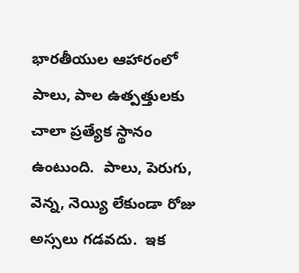భారతీయుల ఆహారంలో పాలు, పాల ఉత్పత్తులకు చాలా ప్రత్యేక స్థానం ఉంటుంది.  పాలు, పెరుగు, వెన్న, నెయ్యి లేకుండా రోజు అస్సలు గడవదు.  ఇక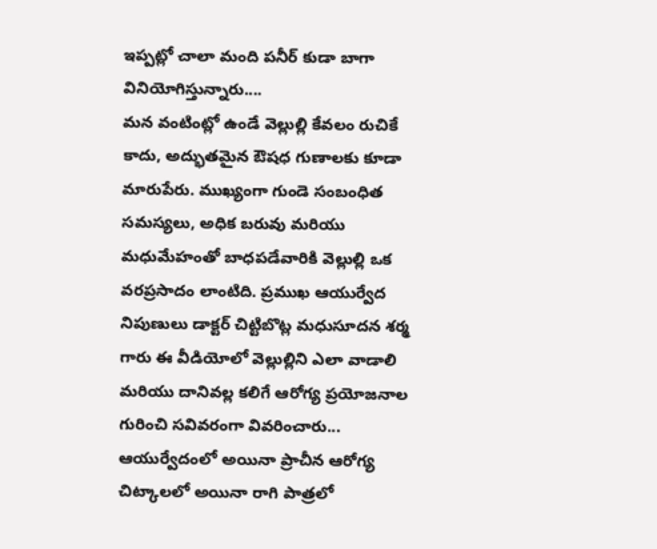ఇప్పట్లో చాలా మంది పనీర్ కుడా బాగా వినియోగిస్తున్నారు....
మన వంటింట్లో ఉండే వెల్లుల్లి కేవలం రుచికే కాదు, అద్భుతమైన ఔషధ గుణాలకు కూడా మారుపేరు. ముఖ్యంగా గుండె సంబంధిత సమస్యలు, అధిక బరువు మరియు మధుమేహంతో బాధపడేవారికి వెల్లుల్లి ఒక వరప్రసాదం లాంటిది. ప్రముఖ ఆయుర్వేద నిపుణులు డాక్టర్ చిట్టిబొట్ల మధుసూదన శర్మ గారు ఈ వీడియోలో వెల్లుల్లిని ఎలా వాడాలి మరియు దానివల్ల కలిగే ఆరోగ్య ప్రయోజనాల గురించి సవివరంగా వివరించారు...
ఆయుర్వేదంలో అయినా ప్రాచీన ఆరోగ్య చిట్కాలలో అయినా రాగి పాత్రలో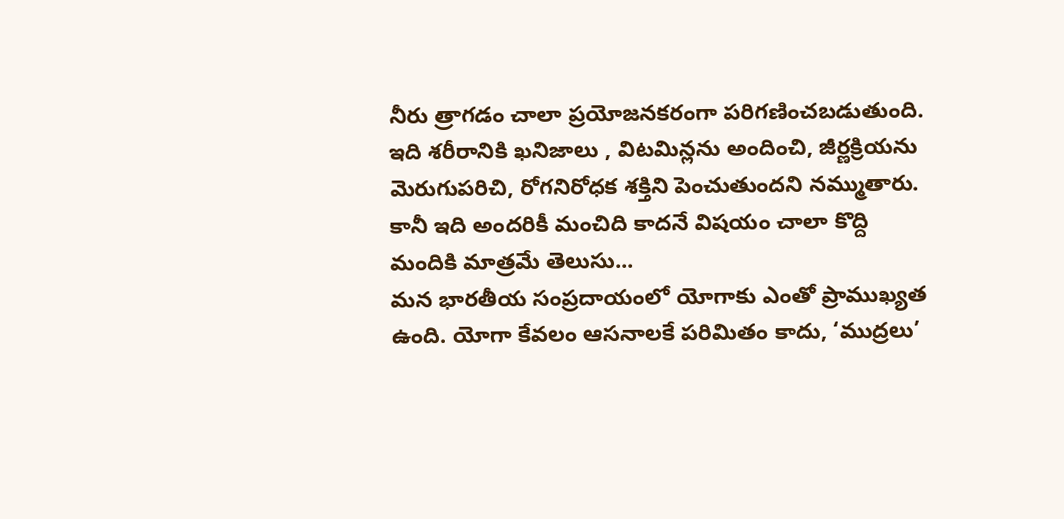నీరు త్రాగడం చాలా ప్రయోజనకరంగా పరిగణించబడుతుంది. ఇది శరీరానికి ఖనిజాలు , విటమిన్లను అందించి, జీర్ణక్రియను మెరుగుపరిచి, రోగనిరోధక శక్తిని పెంచుతుందని నమ్ముతారు. కానీ ఇది అందరికీ మంచిది కాదనే విషయం చాలా కొద్ది మందికి మాత్రమే తెలుసు...
మన భారతీయ సంప్రదాయంలో యోగాకు ఎంతో ప్రాముఖ్యత ఉంది. యోగా కేవలం ఆసనాలకే పరిమితం కాదు, ‘ముద్రలు’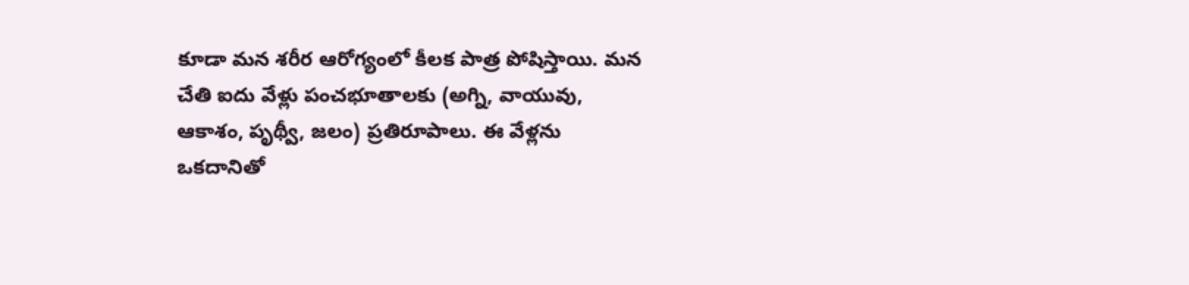కూడా మన శరీర ఆరోగ్యంలో కీలక పాత్ర పోషిస్తాయి. మన చేతి ఐదు వేళ్లు పంచభూతాలకు (అగ్ని, వాయువు, ఆకాశం, పృథ్వీ, జలం) ప్రతిరూపాలు. ఈ వేళ్లను ఒకదానితో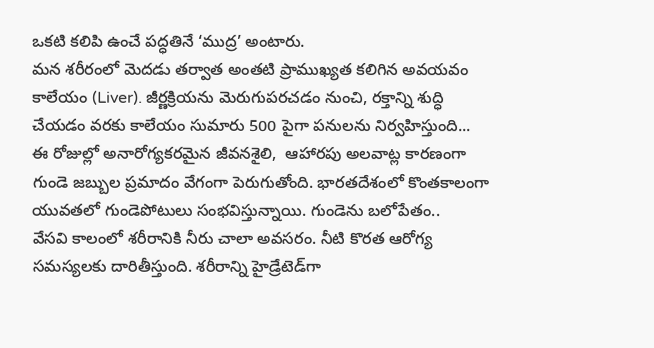ఒకటి కలిపి ఉంచే పద్ధతినే ‘ముద్ర’ అంటారు.
మన శరీరంలో మెదడు తర్వాత అంతటి ప్రాముఖ్యత కలిగిన అవయవం కాలేయం (Liver). జీర్ణక్రియను మెరుగుపరచడం నుంచి, రక్తాన్ని శుద్ధి చేయడం వరకు కాలేయం సుమారు 500 పైగా పనులను నిర్వహిస్తుంది...
ఈ రోజుల్లో అనారోగ్యకరమైన జీవనశైలి,  ఆహారపు అలవాట్ల కారణంగా గుండె జబ్బుల ప్రమాదం వేగంగా పెరుగుతోంది. భారతదేశంలో కొంతకాలంగా యువతలో గుండెపోటులు సంభవిస్తున్నాయి. గుండెను బలోపేతం..
వేసవి కాలంలో శరీరానికి నీరు చాలా అవసరం. నీటి కొరత ఆరోగ్య సమస్యలకు దారితీస్తుంది. శరీరాన్ని హైడ్రేటెడ్‌గా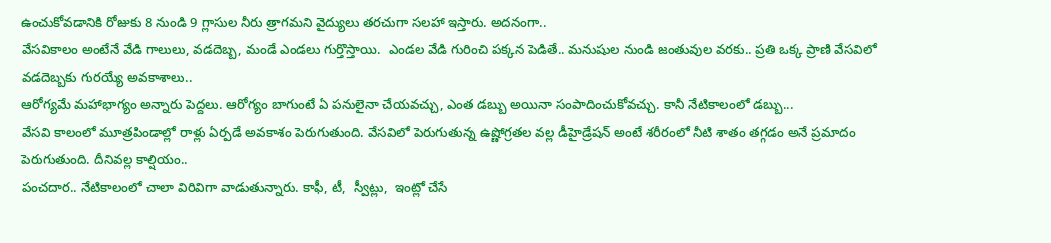ఉంచుకోవడానికి రోజుకు 8 నుండి 9 గ్లాసుల నీరు త్రాగమని వైద్యులు తరచుగా సలహా ఇస్తారు. అదనంగా..
వేసవికాలం అంటేనే వేడి గాలులు, వడదెబ్బ, మండే ఎండలు గుర్తొస్తాయి.  ఎండల వేడి గురించి పక్కన పెడితే.. మనుషుల నుండి జంతువుల వరకు.. ప్రతి ఒక్క ప్రాణి వేసవిలో వడదెబ్బకు గురయ్యే అవకాశాలు..
ఆరోగ్యమే మహాభాగ్యం అన్నారు పెద్దలు. ఆరోగ్యం బాగుంటే ఏ పనులైనా చేయవచ్చు, ఎంత డబ్బు అయినా సంపాదించుకోవచ్చు. కానీ నేటికాలంలో డబ్బు...
వేసవి కాలంలో మూత్రపిండాల్లో రాళ్లు ఏర్పడే అవకాశం పెరుగుతుంది. వేసవిలో పెరుగుతున్న ఉష్ణోగ్రతల వల్ల డీహైడ్రేషన్ అంటే శరీరంలో నీటి శాతం తగ్గడం అనే ప్రమాదం పెరుగుతుంది. దీనివల్ల కాల్షియం..
పంచదార.. నేటికాలంలో చాలా విరివిగా వాడుతున్నారు. కాఫీ, టీ,  స్వీట్లు,  ఇంట్లో చేసే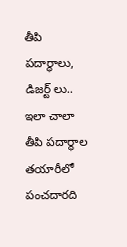తీపి పదార్థాలు, డిజర్ట్ లు.. ఇలా చాలా తీపి పదార్థాల తయారీలో పంచదారది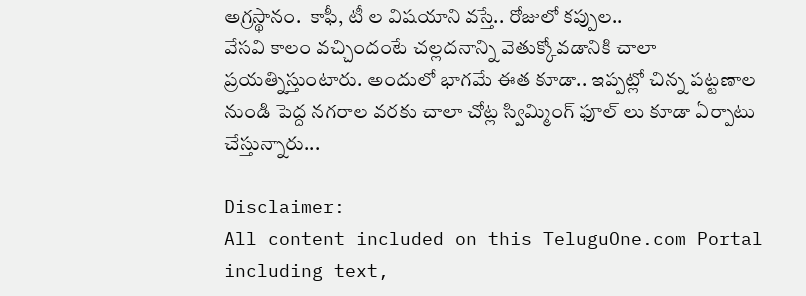అగ్రస్థానం.  కాఫీ, టీ ల విషయాని వస్తే.. రోజులో కప్పుల..
వేసవి కాలం వచ్చిందంటే చల్లదనాన్ని వెతుక్కోవడానికి చాలా ప్రయత్నిస్తుంటారు. అందులో భాగమే ఈత కూడా.. ఇప్పట్లో చిన్న పట్టణాల నుండి పెద్ద నగరాల వరకు చాలా చోట్ల స్విమ్మింగ్ ఫూల్ లు కూడా ఏర్పాటు చేస్తున్నారు...

Disclaimer:
All content included on this TeluguOne.com Portal including text,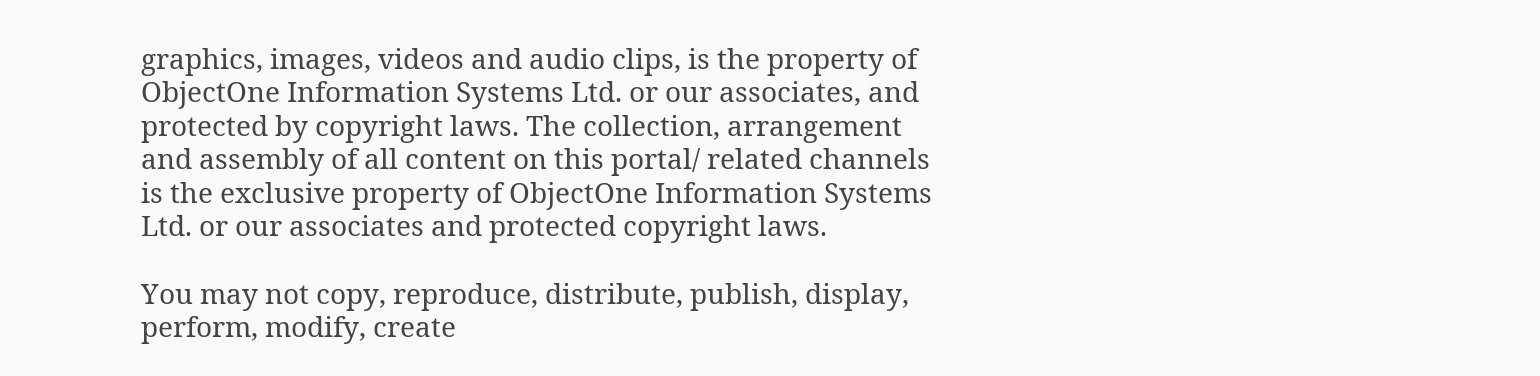graphics, images, videos and audio clips, is the property of ObjectOne Information Systems Ltd. or our associates, and protected by copyright laws. The collection, arrangement and assembly of all content on this portal/ related channels is the exclusive property of ObjectOne Information Systems Ltd. or our associates and protected copyright laws.

You may not copy, reproduce, distribute, publish, display, perform, modify, create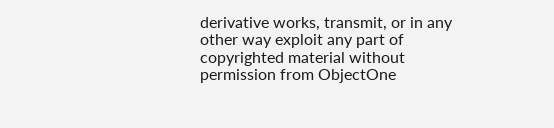derivative works, transmit, or in any other way exploit any part of copyrighted material without permission from ObjectOne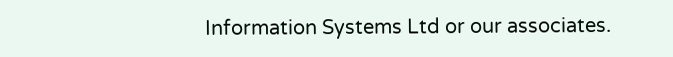Information Systems Ltd or our associates.